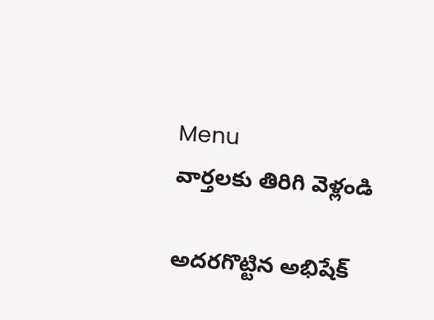Menu
వార్తలకు తిరిగి వెళ్లండి

అదరగొట్టిన అభిషేక్‌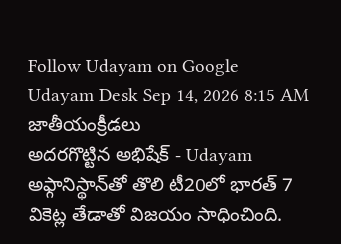Follow Udayam on Google
Udayam Desk Sep 14, 2026 8:15 AM జాతీయంక్రీడలు
అదరగొట్టిన అభిషేక్‌ - Udayam
అఫ్గానిస్థాన్‌తో తొలి టీ20లో భారత్‌ 7 వికెట్ల తేడాతో విజయం సాధించింది.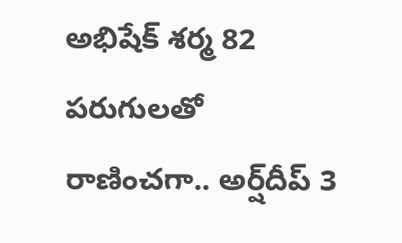అభిషేక్‌ శర్మ 82 పరుగులతో రాణించగా.. అర్ష్‌దీప్‌ 3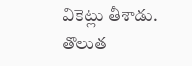వికెట్లు తీశాడు. తొలుత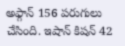అఫ్గాన్‌ 156 పరుగులు చేసింది. ఇషాన్‌ కిషన్‌ 42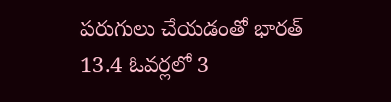పరుగులు చేయడంతో భారత్‌ 13.4 ఓవర్లలో 3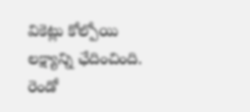వికెట్లు కోల్పోయి లక్ష్యాన్ని ఛేదించింది. రెండో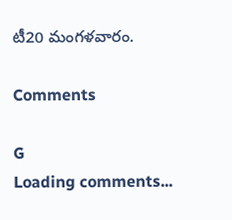టీ20 మంగళవారం.

Comments

G
Loading comments...